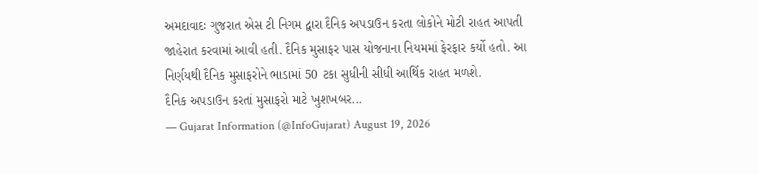અમદાવાદઃ ગુજરાત એસ ટી નિગમ દ્વારા દૈનિક અપડાઉન કરતા લોકોને મોટી રાહત આપતી જાહેરાત કરવામાં આવી હતી. દૈનિક મુસાફર પાસ યોજનાના નિયમમાં ફેરફાર કર્યો હતો. આ નિર્ણયથી દૈનિક મુસાફરોને ભાડામાં 50 ટકા સુધીની સીધી આર્થિક રાહત મળશે.
દૈનિક અપડાઉન કરતાં મુસાફરો માટે ખુશખબર...
— Gujarat Information (@InfoGujarat) August 19, 2026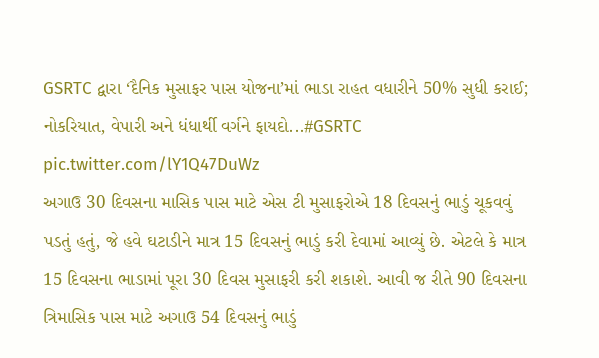GSRTC દ્વારા ‘દૈનિક મુસાફર પાસ યોજના’માં ભાડા રાહત વધારીને 50% સુધી કરાઈ; નોકરિયાત, વેપારી અને ધંધાર્થી વર્ગને ફાયદો...#GSRTC pic.twitter.com/lY1Q47DuWz
અગાઉ 30 દિવસના માસિક પાસ માટે એસ ટી મુસાફરોએ 18 દિવસનું ભાડું ચૂકવવું પડતું હતું, જે હવે ઘટાડીને માત્ર 15 દિવસનું ભાડું કરી દેવામાં આવ્યું છે. એટલે કે માત્ર 15 દિવસના ભાડામાં પૂરા 30 દિવસ મુસાફરી કરી શકાશે. આવી જ રીતે 90 દિવસના ત્રિમાસિક પાસ માટે અગાઉ 54 દિવસનું ભાડું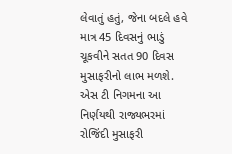લેવાતું હતું, જેના બદલે હવે માત્ર 45 દિવસનું ભાડું ચૂકવીને સતત 90 દિવસ મુસાફરીનો લાભ મળશે.
એસ ટી નિગમના આ નિર્ણયથી રાજ્યભરમાં રોજિંદી મુસાફરી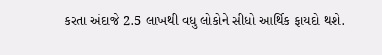કરતા અંદાજે 2.5 લાખથી વધુ લોકોને સીધો આર્થિક ફાયદો થશે.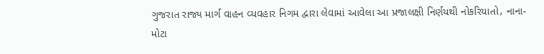ગુજરાત રાજ્ય માર્ગ વાહન વ્યવહાર નિગમ દ્વારા લેવામાં આવેલા આ પ્રજાલક્ષી નિર્ણયથી નોકરિયાતો, નાના-મોટા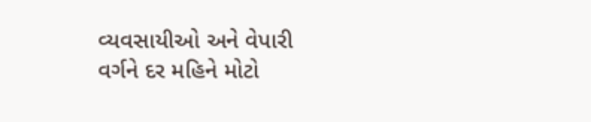વ્યવસાયીઓ અને વેપારી વર્ગને દર મહિને મોટો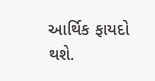આર્થિક ફાયદો થશે.